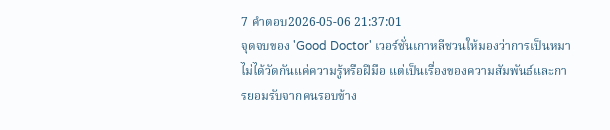7 คำตอบ2026-05-06 21:37:01
จุดจบของ 'Good Doctor' เวอร์ชั่นเกาหลีชวนให้มองว่าการเป็นหมาไม่ได้วัดกันแค่ความรู้หรือฝีมือ แต่เป็นเรื่องของความสัมพันธ์และการยอมรับจากคนรอบข้าง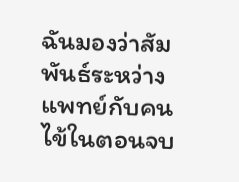ฉันมองว่าสัมพันธ์ระหว่างแพทย์กับคนไข้ในตอนจบ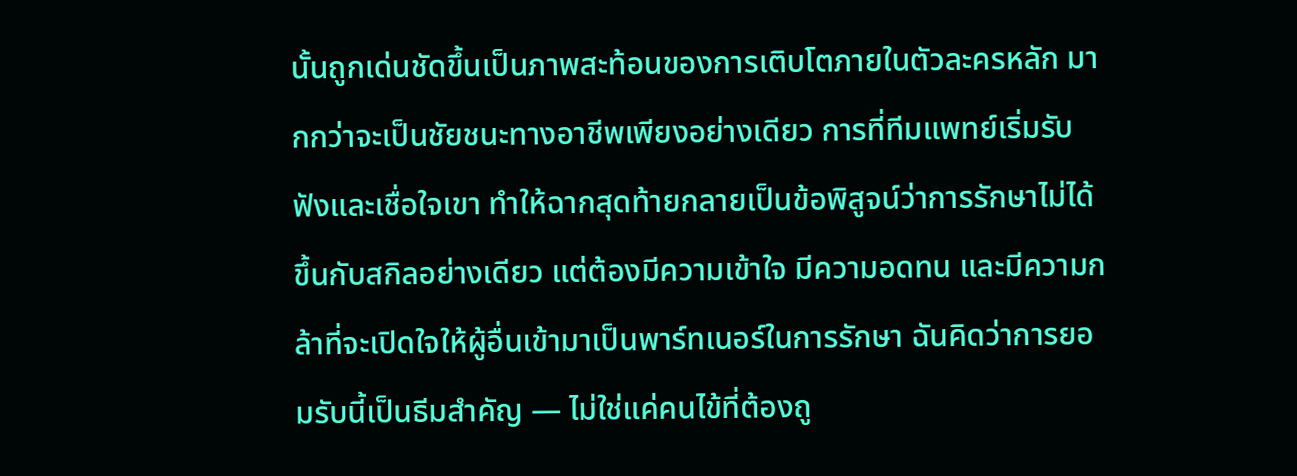นั้นถูกเด่นชัดขึ้นเป็นภาพสะท้อนของการเติบโตภายในตัวละครหลัก มากกว่าจะเป็นชัยชนะทางอาชีพเพียงอย่างเดียว การที่ทีมแพทย์เริ่มรับฟังและเชื่อใจเขา ทำให้ฉากสุดท้ายกลายเป็นข้อพิสูจน์ว่าการรักษาไม่ได้ขึ้นกับสกิลอย่างเดียว แต่ต้องมีความเข้าใจ มีความอดทน และมีความกล้าที่จะเปิดใจให้ผู้อื่นเข้ามาเป็นพาร์ทเนอร์ในการรักษา ฉันคิดว่าการยอมรับนี้เป็นธีมสำคัญ — ไม่ใช่แค่คนไข้ที่ต้องถู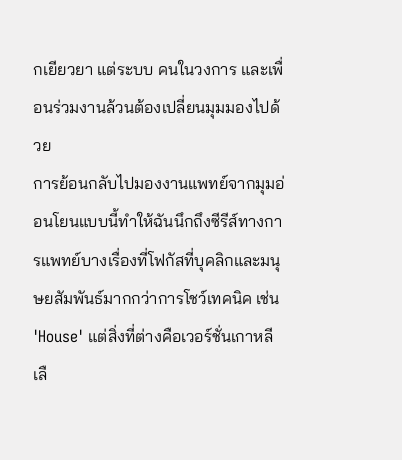กเยียวยา แต่ระบบ คนในวงการ และเพื่อนร่วมงานล้วนต้องเปลี่ยนมุมมองไปด้วย
การย้อนกลับไปมองงานแพทย์จากมุมอ่อนโยนแบบนี้ทำให้ฉันนึกถึงซีรีส์ทางการแพทย์บางเรื่องที่โฟกัสที่บุคลิกและมนุษยสัมพันธ์มากกว่าการโชว์เทคนิค เช่น 'House' แต่สิ่งที่ต่างคือเวอร์ชั่นเกาหลีเลื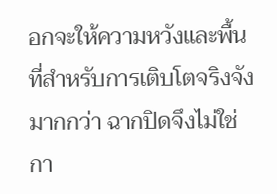อกจะให้ความหวังและพื้นที่สำหรับการเติบโตจริงจังมากกว่า ฉากปิดจึงไม่ใช่กา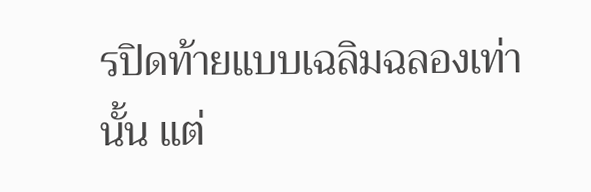รปิดท้ายแบบเฉลิมฉลองเท่านั้น แต่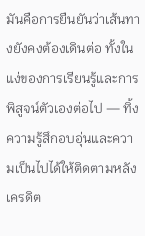มันคือการยืนยันว่าเส้นทางยังคงต้องเดินต่อ ทั้งในแง่ของการเรียนรู้และการพิสูจน์ตัวเองต่อไป — ทิ้งความรู้สึกอบอุ่นและความเป็นไปได้ให้ติดตามหลังเครดิต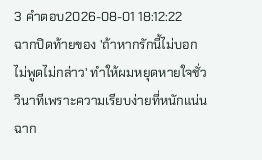3 คำตอบ2026-08-01 18:12:22
ฉากปิดท้ายของ 'ถ้าหากรักนี้ไม่บอกไม่พูดไม่กล่าว' ทำให้ผมหยุดหายใจชั่ววินาทีเพราะความเรียบง่ายที่หนักแน่น
ฉาก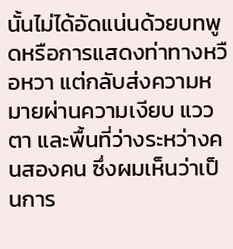นั้นไม่ได้อัดแน่นด้วยบทพูดหรือการแสดงท่าทางหวือหวา แต่กลับส่งความหมายผ่านความเงียบ แววตา และพื้นที่ว่างระหว่างคนสองคน ซึ่งผมเห็นว่าเป็นการ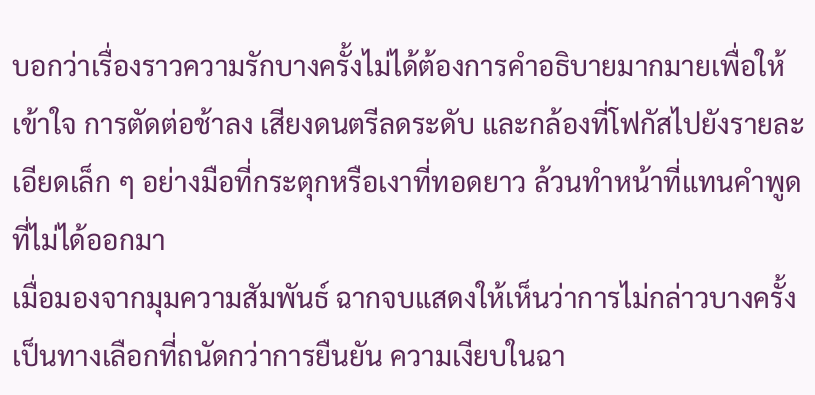บอกว่าเรื่องราวความรักบางครั้งไม่ได้ต้องการคำอธิบายมากมายเพื่อให้เข้าใจ การตัดต่อช้าลง เสียงดนตรีลดระดับ และกล้องที่โฟกัสไปยังรายละเอียดเล็ก ๆ อย่างมือที่กระตุกหรือเงาที่ทอดยาว ล้วนทำหน้าที่แทนคำพูดที่ไม่ได้ออกมา
เมื่อมองจากมุมความสัมพันธ์ ฉากจบแสดงให้เห็นว่าการไม่กล่าวบางครั้งเป็นทางเลือกที่ถนัดกว่าการยืนยัน ความเงียบในฉา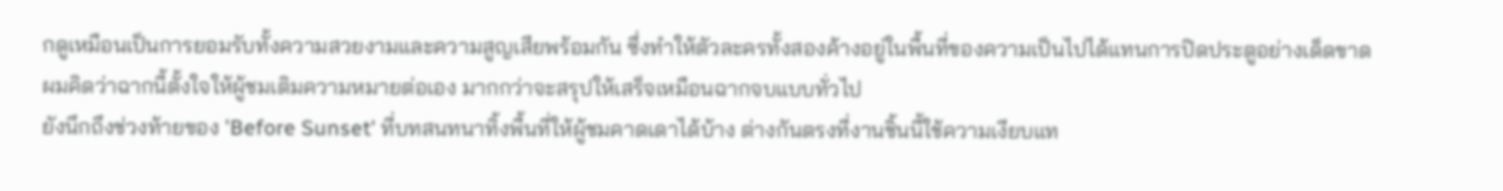กดูเหมือนเป็นการยอมรับทั้งความสวยงามและความสูญเสียพร้อมกัน ซึ่งทำให้ตัวละครทั้งสองค้างอยู่ในพื้นที่ของความเป็นไปได้แทนการปิดประตูอย่างเด็ดขาด ผมคิดว่าฉากนี้ตั้งใจให้ผู้ชมเติมความหมายต่อเอง มากกว่าจะสรุปให้เสร็จเหมือนฉากจบแบบทั่วไป
ยังนึกถึงช่วงท้ายของ 'Before Sunset' ที่บทสนทนาทิ้งพื้นที่ให้ผู้ชมคาดเดาได้บ้าง ต่างกันตรงที่งานชิ้นนี้ใช้ความเงียบแท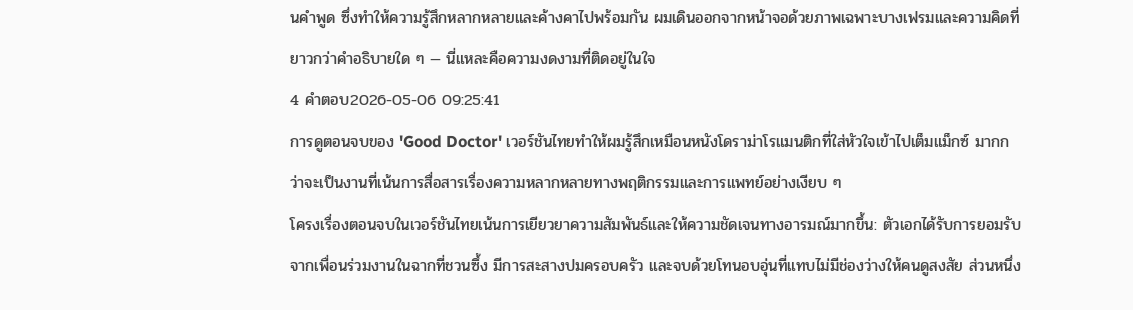นคำพูด ซึ่งทำให้ความรู้สึกหลากหลายและค้างคาไปพร้อมกัน ผมเดินออกจากหน้าจอด้วยภาพเฉพาะบางเฟรมและความคิดที่ยาวกว่าคำอธิบายใด ๆ — นี่แหละคือความงดงามที่ติดอยู่ในใจ
4 คำตอบ2026-05-06 09:25:41
การดูตอนจบของ 'Good Doctor' เวอร์ชันไทยทำให้ผมรู้สึกเหมือนหนังโดราม่าโรแมนติกที่ใส่หัวใจเข้าไปเต็มแม็กซ์ มากกว่าจะเป็นงานที่เน้นการสื่อสารเรื่องความหลากหลายทางพฤติกรรมและการแพทย์อย่างเงียบ ๆ
โครงเรื่องตอนจบในเวอร์ชันไทยเน้นการเยียวยาความสัมพันธ์และให้ความชัดเจนทางอารมณ์มากขึ้น: ตัวเอกได้รับการยอมรับจากเพื่อนร่วมงานในฉากที่ชวนซึ้ง มีการสะสางปมครอบครัว และจบด้วยโทนอบอุ่นที่แทบไม่มีช่องว่างให้คนดูสงสัย ส่วนหนึ่ง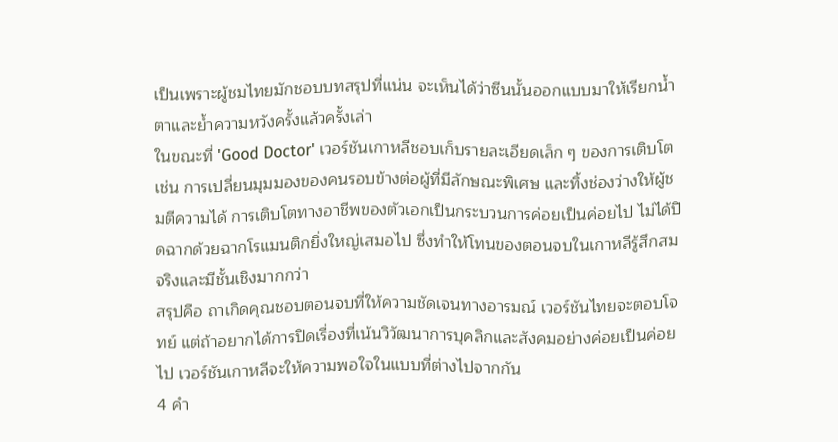เป็นเพราะผู้ชมไทยมักชอบบทสรุปที่แน่น จะเห็นได้ว่าซีนนั้นออกแบบมาให้เรียกน้ำตาและย้ำความหวังครั้งแล้วครั้งเล่า
ในขณะที่ 'Good Doctor' เวอร์ชันเกาหลีชอบเก็บรายละเอียดเล็ก ๆ ของการเติบโต เช่น การเปลี่ยนมุมมองของคนรอบข้างต่อผู้ที่มีลักษณะพิเศษ และทิ้งช่องว่างให้ผู้ชมตีความได้ การเติบโตทางอาชีพของตัวเอกเป็นกระบวนการค่อยเป็นค่อยไป ไม่ได้ปิดฉากด้วยฉากโรแมนติกยิ่งใหญ่เสมอไป ซึ่งทำให้โทนของตอนจบในเกาหลีรู้สึกสมจริงและมีชั้นเชิงมากกว่า
สรุปคือ ถาเกิดคุณชอบตอนจบที่ให้ความชัดเจนทางอารมณ์ เวอร์ชันไทยจะตอบโจทย์ แต่ถ้าอยากได้การปิดเรื่องที่เน้นวิวัฒนาการบุคลิกและสังคมอย่างค่อยเป็นค่อยไป เวอร์ชันเกาหลีจะให้ความพอใจในแบบที่ต่างไปจากกัน
4 คำ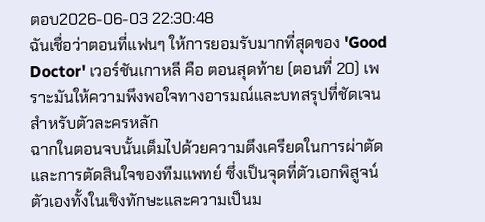ตอบ2026-06-03 22:30:48
ฉันเชื่อว่าตอนที่แฟนๆ ให้การยอมรับมากที่สุดของ 'Good Doctor' เวอร์ชันเกาหลี คือ ตอนสุดท้าย (ตอนที่ 20) เพราะมันให้ความพึงพอใจทางอารมณ์และบทสรุปที่ชัดเจนสำหรับตัวละครหลัก
ฉากในตอนจบนั้นเต็มไปด้วยความตึงเครียดในการผ่าตัดและการตัดสินใจของทีมแพทย์ ซึ่งเป็นจุดที่ตัวเอกพิสูจน์ตัวเองทั้งในเชิงทักษะและความเป็นม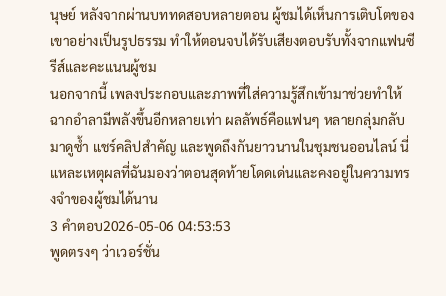นุษย์ หลังจากผ่านบททดสอบหลายตอน ผู้ชมได้เห็นการเติบโตของเขาอย่างเป็นรูปธรรม ทำให้ตอนจบได้รับเสียงตอบรับทั้งจากแฟนซีรีส์และคะแนนผู้ชม
นอกจากนี้ เพลงประกอบและภาพที่ใส่ความรู้สึกเข้ามาช่วยทำให้ฉากอำลามีพลังขึ้นอีกหลายเท่า ผลลัพธ์คือแฟนๆ หลายกลุ่มกลับมาดูซ้ำ แชร์คลิปสำคัญ และพูดถึงกันยาวนานในชุมชนออนไลน์ นี่แหละเหตุผลที่ฉันมองว่าตอนสุดท้ายโดดเด่นและคงอยู่ในความทรงจำของผู้ชมได้นาน
3 คำตอบ2026-05-06 04:53:53
พูดตรงๆ ว่าเวอร์ชั่น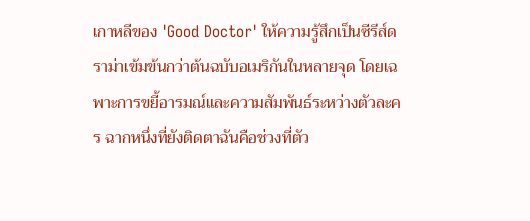เกาหลีของ 'Good Doctor' ให้ความรู้สึกเป็นซีรีส์ดราม่าเข้มข้นกว่าต้นฉบับอเมริกันในหลายจุด โดยเฉพาะการขยี้อารมณ์และความสัมพันธ์ระหว่างตัวละคร ฉากหนึ่งที่ยังติดตาฉันคือช่วงที่ตัว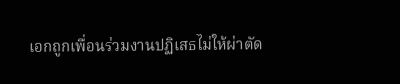เอกถูกเพื่อนร่วมงานปฏิเสธไม่ให้ผ่าตัด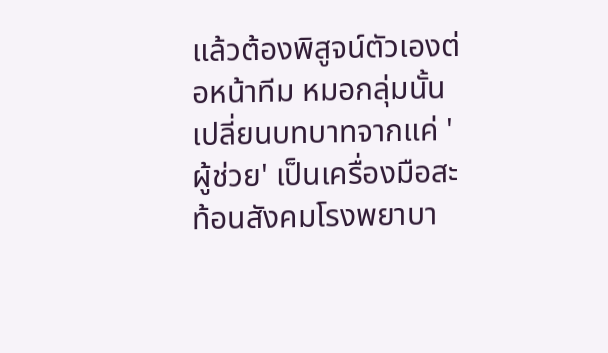แล้วต้องพิสูจน์ตัวเองต่อหน้าทีม หมอกลุ่มนั้นเปลี่ยนบทบาทจากแค่ 'ผู้ช่วย' เป็นเครื่องมือสะท้อนสังคมโรงพยาบา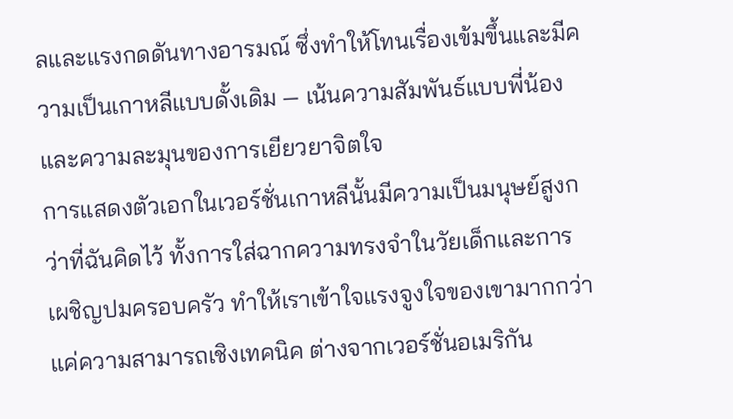ลและแรงกดดันทางอารมณ์ ซึ่งทำให้โทนเรื่องเข้มขึ้นและมีความเป็นเกาหลีแบบดั้งเดิม — เน้นความสัมพันธ์แบบพี่น้องและความละมุนของการเยียวยาจิตใจ
การแสดงตัวเอกในเวอร์ชั่นเกาหลีนั้นมีความเป็นมนุษย์สูงกว่าที่ฉันคิดไว้ ทั้งการใส่ฉากความทรงจำในวัยเด็กและการเผชิญปมครอบครัว ทำให้เราเข้าใจแรงจูงใจของเขามากกว่าแค่ความสามารถเชิงเทคนิค ต่างจากเวอร์ชั่นอเมริกัน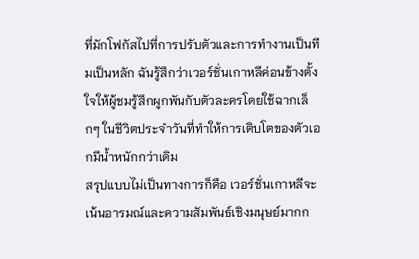ที่มักโฟกัสไปที่การปรับตัวและการทำงานเป็นทีมเป็นหลัก ฉันรู้สึกว่าเวอร์ชั่นเกาหลีค่อนข้างตั้งใจให้ผู้ชมรู้สึกผูกพันกับตัวละครโดยใช้ฉากเล็กๆ ในชีวิตประจำวันที่ทำให้การเติบโตของตัวเอกมีน้ำหนักกว่าเดิม
สรุปแบบไม่เป็นทางการก็คือ เวอร์ชั่นเกาหลีจะเน้นอารมณ์และความสัมพันธ์เชิงมนุษย์มากก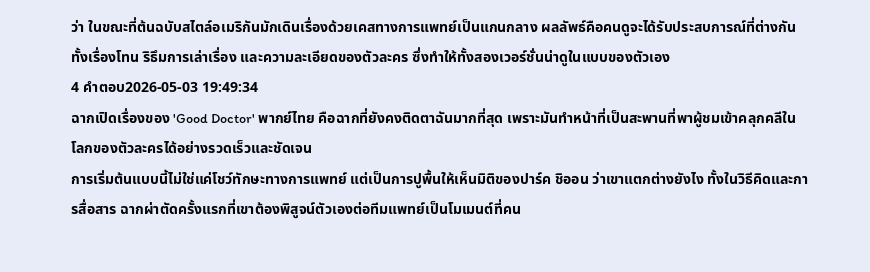ว่า ในขณะที่ต้นฉบับสไตล์อเมริกันมักเดินเรื่องด้วยเคสทางการแพทย์เป็นแกนกลาง ผลลัพธ์คือคนดูจะได้รับประสบการณ์ที่ต่างกัน ทั้งเรื่องโทน ริธึมการเล่าเรื่อง และความละเอียดของตัวละคร ซึ่งทำให้ทั้งสองเวอร์ชั่นน่าดูในแบบของตัวเอง
4 คำตอบ2026-05-03 19:49:34
ฉากเปิดเรื่องของ 'Good Doctor' พากย์ไทย คือฉากที่ยังคงติดตาฉันมากที่สุด เพราะมันทำหน้าที่เป็นสะพานที่พาผู้ชมเข้าคลุกคลีในโลกของตัวละครได้อย่างรวดเร็วและชัดเจน
การเริ่มต้นแบบนี้ไม่ใช่แค่โชว์ทักษะทางการแพทย์ แต่เป็นการปูพื้นให้เห็นมิติของปาร์ค ชิออน ว่าเขาแตกต่างยังไง ทั้งในวิธีคิดและการสื่อสาร ฉากผ่าตัดครั้งแรกที่เขาต้องพิสูจน์ตัวเองต่อทีมแพทย์เป็นโมเมนต์ที่คน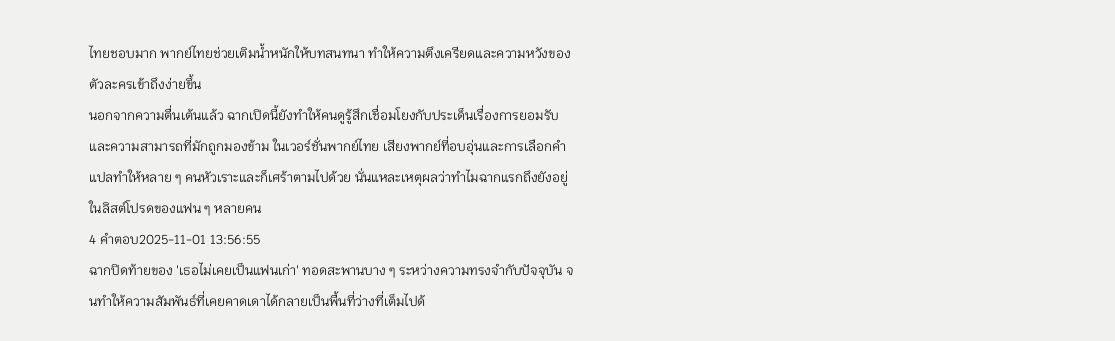ไทยชอบมาก พากย์ไทยช่วยเติมน้ำหนักให้บทสนทนา ทำให้ความตึงเครียดและความหวังของตัวละครเข้าถึงง่ายขึ้น
นอกจากความตื่นเต้นแล้ว ฉากเปิดนี้ยังทำให้คนดูรู้สึกเชื่อมโยงกับประเด็นเรื่องการยอมรับและความสามารถที่มักถูกมองข้าม ในเวอร์ชั่นพากย์ไทย เสียงพากย์ที่อบอุ่นและการเลือกคำแปลทำให้หลาย ๆ คนหัวเราะและก็เศร้าตามไปด้วย นั่นแหละเหตุผลว่าทำไมฉากแรกถึงยังอยู่ในลิสต์โปรดของแฟน ๆ หลายคน
4 คำตอบ2025-11-01 13:56:55
ฉากปิดท้ายของ 'เธอไม่เคยเป็นแฟนเก่า' ทอดสะพานบาง ๆ ระหว่างความทรงจำกับปัจจุบัน จนทำให้ความสัมพันธ์ที่เคยคาดเดาได้กลายเป็นพื้นที่ว่างที่เต็มไปด้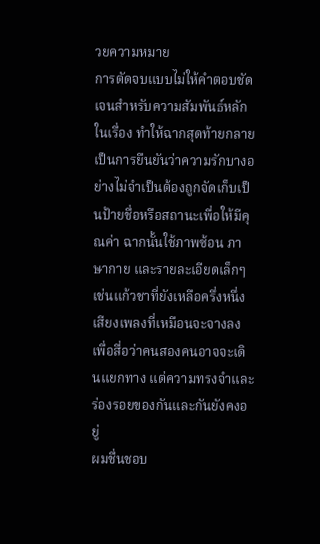วยความหมาย
การตัดจบแบบไม่ให้คำตอบชัดเจนสำหรับความสัมพันธ์หลักในเรื่อง ทำให้ฉากสุดท้ายกลายเป็นการยืนยันว่าความรักบางอย่างไม่จำเป็นต้องถูกจัดเก็บเป็นป้ายชื่อหรือสถานะเพื่อให้มีคุณค่า ฉากนั้นใช้ภาพซ้อน ภาษากาย และรายละเอียดเล็กๆ เช่นแก้วชาที่ยังเหลือครึ่งหนึ่ง เสียงเพลงที่เหมือนจะจางลง เพื่อสื่อว่าคนสองคนอาจจะเดินแยกทาง แต่ความทรงจำและร่องรอยของกันและกันยังคงอยู่
ผมชื่นชอบ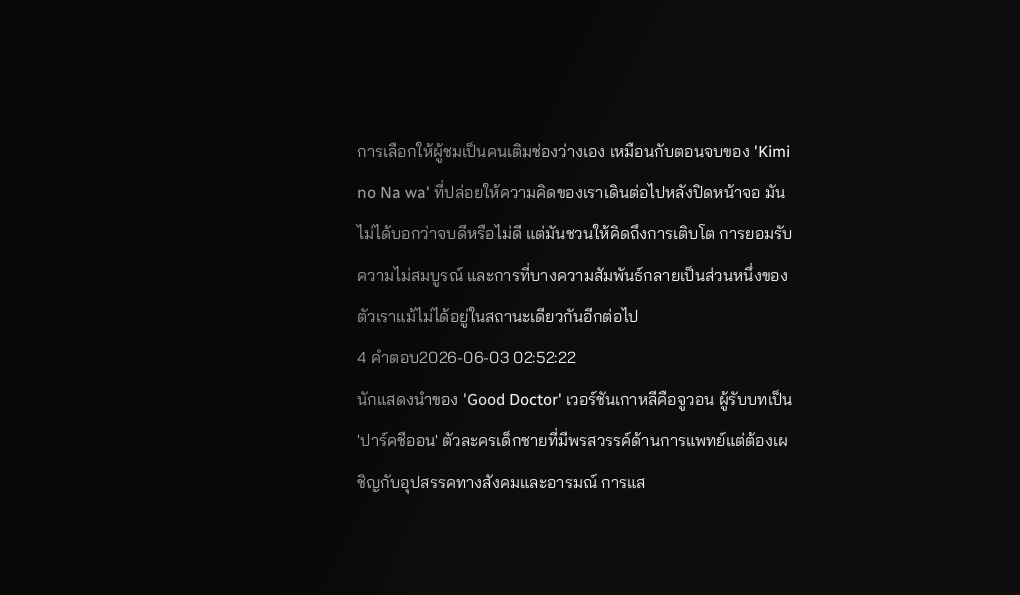การเลือกให้ผู้ชมเป็นคนเติมช่องว่างเอง เหมือนกับตอนจบของ 'Kimi no Na wa' ที่ปล่อยให้ความคิดของเราเดินต่อไปหลังปิดหน้าจอ มันไม่ได้บอกว่าจบดีหรือไม่ดี แต่มันชวนให้คิดถึงการเติบโต การยอมรับความไม่สมบูรณ์ และการที่บางความสัมพันธ์กลายเป็นส่วนหนึ่งของตัวเราแม้ไม่ได้อยู่ในสถานะเดียวกันอีกต่อไป
4 คำตอบ2026-06-03 02:52:22
นักแสดงนำของ 'Good Doctor' เวอร์ชันเกาหลีคือจูวอน ผู้รับบทเป็น 'ปาร์คชีออน' ตัวละครเด็กชายที่มีพรสวรรค์ด้านการแพทย์แต่ต้องเผชิญกับอุปสรรคทางสังคมและอารมณ์ การแส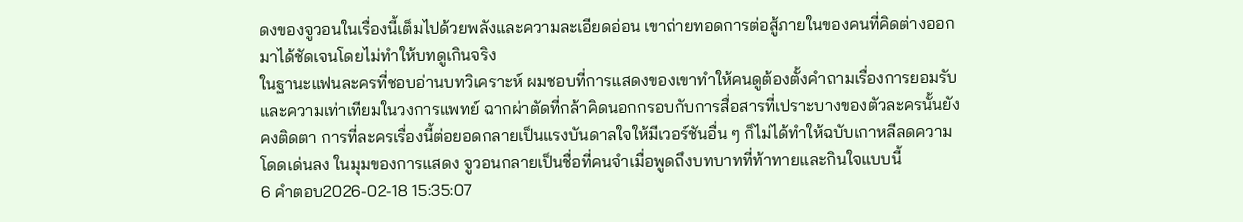ดงของจูวอนในเรื่องนี้เต็มไปด้วยพลังและความละเอียดอ่อน เขาถ่ายทอดการต่อสู้ภายในของคนที่คิดต่างออกมาได้ชัดเจนโดยไม่ทำให้บทดูเกินจริง
ในฐานะแฟนละครที่ชอบอ่านบทวิเคราะห์ ผมชอบที่การแสดงของเขาทำให้คนดูต้องตั้งคำถามเรื่องการยอมรับและความเท่าเทียมในวงการแพทย์ ฉากผ่าตัดที่กล้าคิดนอกกรอบกับการสื่อสารที่เปราะบางของตัวละครนั้นยังคงติดตา การที่ละครเรื่องนี้ต่อยอดกลายเป็นแรงบันดาลใจให้มีเวอร์ชันอื่น ๆ ก็ไม่ได้ทำให้ฉบับเกาหลีลดความโดดเด่นลง ในมุมของการแสดง จูวอนกลายเป็นชื่อที่คนจำเมื่อพูดถึงบทบาทที่ท้าทายและกินใจแบบนี้
6 คำตอบ2026-02-18 15:35:07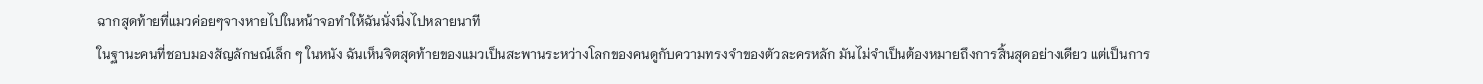ฉากสุดท้ายที่แมวค่อยๆจางหายไปในหน้าจอทำให้ฉันนั่งนิ่งไปหลายนาที
ในฐานะคนที่ชอบมองสัญลักษณ์เล็ก ๆ ในหนัง ฉันเห็นจิตสุดท้ายของแมวเป็นสะพานระหว่างโลกของคนดูกับความทรงจำของตัวละครหลัก มันไม่จำเป็นต้องหมายถึงการสิ้นสุดอย่างเดียว แต่เป็นการ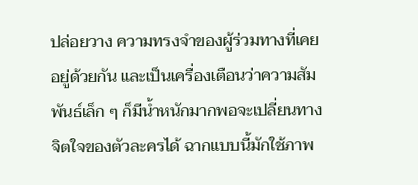ปล่อยวาง ความทรงจำของผู้ร่วมทางที่เคยอยู่ด้วยกัน และเป็นเครื่องเตือนว่าความสัมพันธ์เล็ก ๆ ก็มีน้ำหนักมากพอจะเปลี่ยนทางจิตใจของตัวละครได้ ฉากแบบนี้มักใช้ภาพ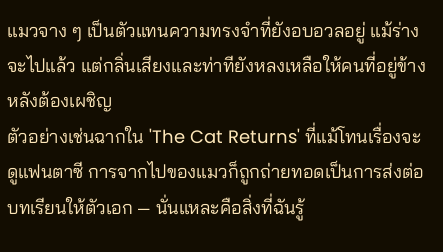แมวจาง ๆ เป็นตัวแทนความทรงจำที่ยังอบอวลอยู่ แม้ร่างจะไปแล้ว แต่กลิ่นเสียงและท่าทียังหลงเหลือให้คนที่อยู่ข้างหลังต้องเผชิญ
ตัวอย่างเช่นฉากใน 'The Cat Returns' ที่แม้โทนเรื่องจะดูแฟนตาซี การจากไปของแมวก็ถูกถ่ายทอดเป็นการส่งต่อบทเรียนให้ตัวเอก — นั่นแหละคือสิ่งที่ฉันรู้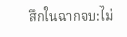สึกในฉากจบ:ไม่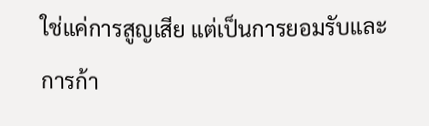ใช่แค่การสูญเสีย แต่เป็นการยอมรับและการก้า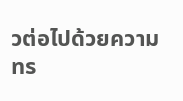วต่อไปด้วยความทร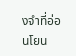งจำที่อ่อนโยน